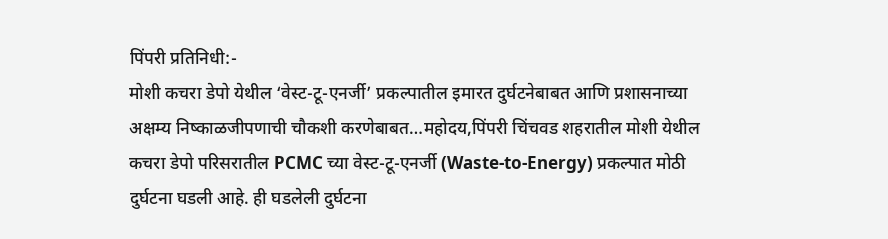पिंपरी प्रतिनिधी:-
मोशी कचरा डेपो येथील ‘वेस्ट-टू-एनर्जी’ प्रकल्पातील इमारत दुर्घटनेबाबत आणि प्रशासनाच्या अक्षम्य निष्काळजीपणाची चौकशी करणेबाबत…महोदय,पिंपरी चिंचवड शहरातील मोशी येथील कचरा डेपो परिसरातील PCMC च्या वेस्ट-टू-एनर्जी (Waste-to-Energy) प्रकल्पात मोठी दुर्घटना घडली आहे. ही घडलेली दुर्घटना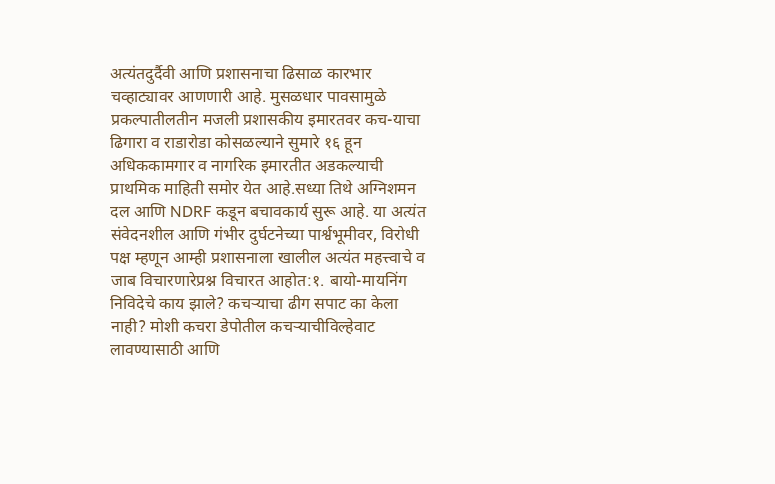अत्यंतदुर्दैवी आणि प्रशासनाचा ढिसाळ कारभार चव्हाट्यावर आणणारी आहे. मुसळधार पावसामुळे प्रकल्पातीलतीन मजली प्रशासकीय इमारतवर कच-याचा ढिगारा व राडारोडा कोसळल्याने सुमारे १६ हून अधिककामगार व नागरिक इमारतीत अडकल्याची प्राथमिक माहिती समोर येत आहे.सध्या तिथे अग्निशमन दल आणि NDRF कडून बचावकार्य सुरू आहे. या अत्यंत संवेदनशील आणि गंभीर दुर्घटनेच्या पार्श्वभूमीवर, विरोधी पक्ष म्हणून आम्ही प्रशासनाला खालील अत्यंत महत्त्वाचे व जाब विचारणारेप्रश्न विचारत आहोत:१. बायो-मायनिंग निविदेचे काय झाले? कचऱ्याचा ढीग सपाट का केला नाही? मोशी कचरा डेपोतील कचऱ्याचीविल्हेवाट लावण्यासाठी आणि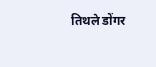तिथले डोंगर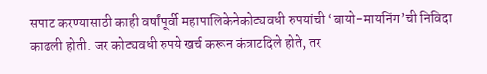सपाट करण्यासाठी काही वर्षांपूर्वी महापालिकेनेकोट्यवधी रुपयांची ‘बायो-मायनिंग’ची निविदा काढली होती. जर कोट्यवधी रुपये खर्च करून कंत्राटदिले होते, तर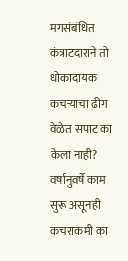मगसंबंधित कंत्राटदाराने तो धोकादायक कचऱ्याचा ढीग वेळेत सपाट का केला नाही? वर्षानुवर्षे काम सुरू असूनही कचराकमी का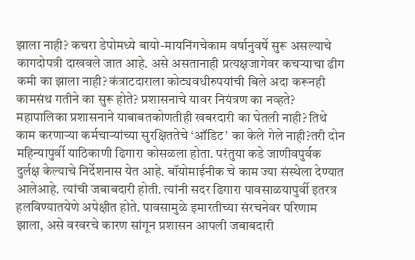झाला नाही? कचरा डेपोमध्ये बायो-मायनिंगचेकाम वर्षानुवर्षे सुरू असल्याचे कागदोपत्री दाखवले जात आहे. असे असतानाही प्रत्यक्षजागेवर कचऱ्याचा ढीग कमी का झाला नाही? कंत्राटदाराला कोट्यवधीरुपयांची बिले अदा करूनही कामसंथ गतीने का सुरू होते? प्रशासनाचे यावर नियंत्रण का नव्हते? महापालिका प्रशासनाने याबाबतकोणतीही खबरदारी का घेतली नाही? तिथे काम करणाऱ्या कर्मचाऱ्यांच्या सुरक्षिततेचे ‘ऑडिट’ का केले गेले नाही?तरी दोन महिन्यापुर्वी याठिकाणी ढिगारा कोसळला होता. परंतुया कडे जाणीवपुर्वक दुर्लक्ष केल्याचे निर्देशनास येत आहे. बॉयोमाईनीक चे काम ज्या संस्थेला देण्यात आलेआहे. त्यांची जबाबदारी होती. त्यांनी सदर ढिगारा पावसाळयापुर्वी इतरत्र हलविण्यातयेणे अपेक्षीत होते. पावसामुळे इमारतीच्या संरचनेवर परिणाम झाला, असे वरवरचे कारण सांगून प्रशासन आपली जबाबदारी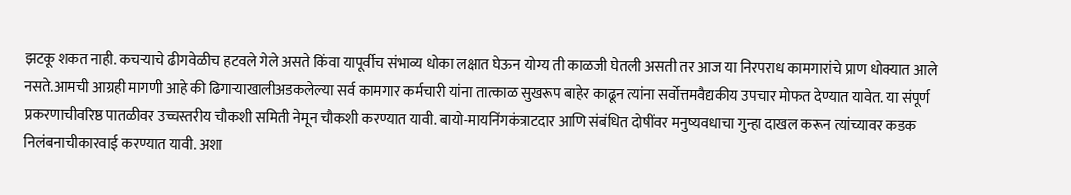झटकू शकत नाही. कचऱ्याचे ढीगवेळीच हटवले गेले असते किंवा यापूर्वीच संभाव्य धोका लक्षात घेऊन योग्य ती काळजी घेतली असती तर आज या निरपराध कामगारांचे प्राण धोक्यात आले नसते.आमची आग्रही मागणी आहे की ढिगाऱ्याखालीअडकलेल्या सर्व कामगार कर्मचारी यांना तात्काळ सुखरूप बाहेर काढून त्यांना सर्वोत्तमवैद्यकीय उपचार मोफत देण्यात यावेत. या संपूर्ण प्रकरणाचीवरिष्ठ पातळीवर उच्चस्तरीय चौकशी समिती नेमून चौकशी करण्यात यावी. बायो-मायनिंगकंत्राटदार आणि संबंधित दोषींवर मनुष्यवधाचा गुन्हा दाखल करून त्यांच्यावर कडक निलंबनाचीकारवाई करण्यात यावी. अशा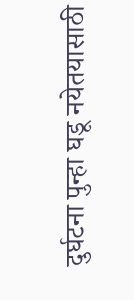दुर्घटना पुन्हा घडू नयेतयासाठी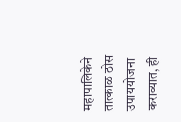महापालिकेने तात्काळ ठोस उपाययोजना कराव्यात, ही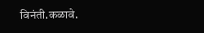विनंती.कळावे.